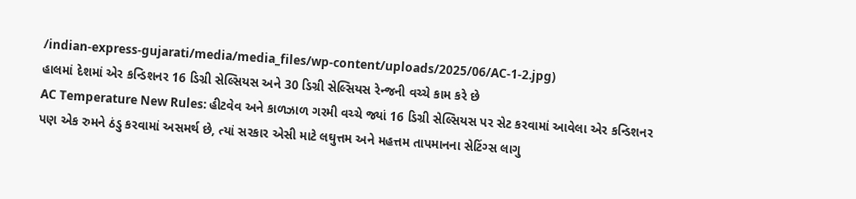/indian-express-gujarati/media/media_files/wp-content/uploads/2025/06/AC-1-2.jpg)
હાલમાં દેશમાં એર કન્ડિશનર 16 ડિગ્રી સેલ્સિયસ અને 30 ડિગ્રી સેલ્સિયસ રેન્જની વચ્ચે કામ કરે છે
AC Temperature New Rules: હીટવેવ અને કાળઝાળ ગરમી વચ્ચે જ્યાં 16 ડિગ્રી સેલ્સિયસ પર સેટ કરવામાં આવેલા એર કન્ડિશનર પણ એક રુમને ઠંડુ કરવામાં અસમર્થ છે, ત્યાં સરકાર એસી માટે લઘુત્તમ અને મહત્તમ તાપમાનના સેટિંગ્સ લાગુ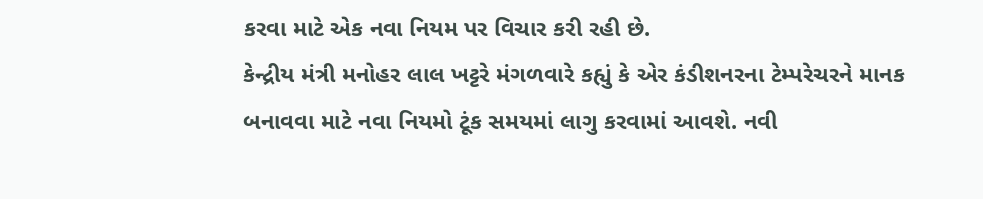કરવા માટે એક નવા નિયમ પર વિચાર કરી રહી છે.
કેન્દ્રીય મંત્રી મનોહર લાલ ખટ્ટરે મંગળવારે કહ્યું કે એર કંડીશનરના ટેમ્પરેચરને માનક બનાવવા માટે નવા નિયમો ટૂંક સમયમાં લાગુ કરવામાં આવશે. નવી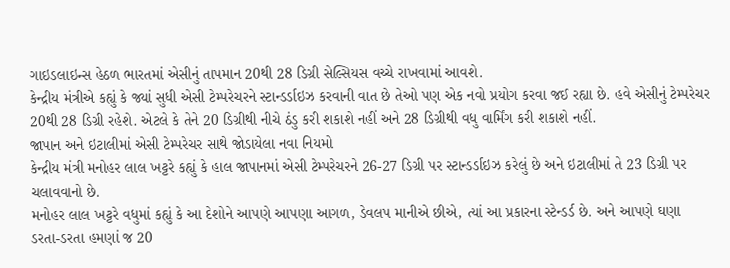ગાઇડલાઇન્સ હેઠળ ભારતમાં એસીનું તાપમાન 20થી 28 ડિગ્રી સેલ્સિયસ વચ્ચે રાખવામાં આવશે.
કેન્દ્રીય મંત્રીએ કહ્યું કે જ્યાં સુધી એસી ટેમ્પરેચરને સ્ટાન્ડર્ડાઇઝ કરવાની વાત છે તેઓ પણ એક નવો પ્રયોગ કરવા જઈ રહ્યા છે. હવે એસીનું ટેમ્પરેચર 20થી 28 ડિગ્રી રહેશે. એટલે કે તેને 20 ડિગ્રીથી નીચે ઠંડુ કરી શકાશે નહીં અને 28 ડિગ્રીથી વધુ વાર્મિંગ કરી શકાશે નહીં.
જાપાન અને ઇટાલીમાં એસી ટેમ્પરેચર સાથે જોડાયેલા નવા નિયમો
કેન્દ્રીય મંત્રી મનોહર લાલ ખટ્ટરે કહ્યું કે હાલ જાપાનમાં એસી ટેમ્પરેચરને 26-27 ડિગ્રી પર સ્ટાન્ડર્ડાઇઝ કરેલું છે અને ઇટાલીમાં તે 23 ડિગ્રી પર ચલાવવાનો છે.
મનોહર લાલ ખટ્ટરે વધુમાં કહ્યું કે આ દેશોને આપણે આપણા આગળ, ડેવલપ માનીએ છીએ, ત્યાં આ પ્રકારના સ્ટેન્ડર્ડ છે. અને આપણે ઘણા ડરતા-ડરતા હમણાં જ 20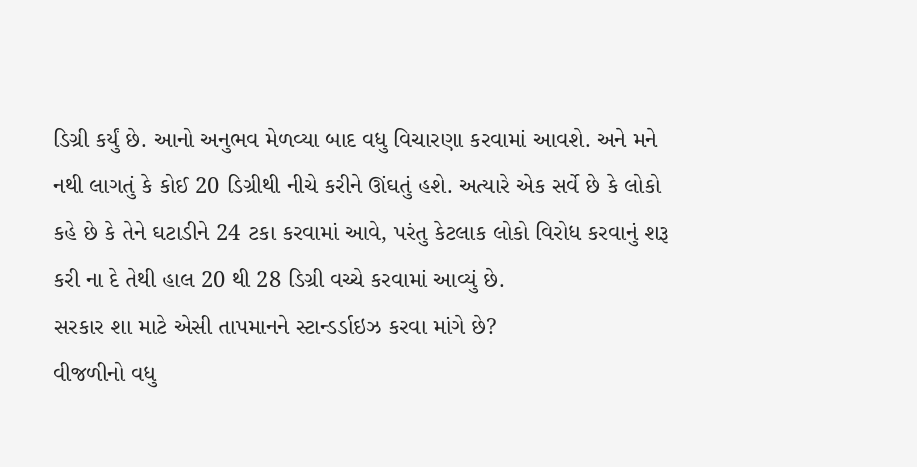ડિગ્રી કર્યું છે. આનો અનુભવ મેળવ્યા બાદ વધુ વિચારણા કરવામાં આવશે. અને મને નથી લાગતું કે કોઈ 20 ડિગ્રીથી નીચે કરીને ઊંઘતું હશે. અત્યારે એક સર્વે છે કે લોકો કહે છે કે તેને ઘટાડીને 24 ટકા કરવામાં આવે, પરંતુ કેટલાક લોકો વિરોધ કરવાનું શરૂ કરી ના દે તેથી હાલ 20 થી 28 ડિગ્રી વચ્ચે કરવામાં આવ્યું છે.
સરકાર શા માટે એસી તાપમાનને સ્ટાન્ડર્ડાઇઝ કરવા માંગે છે?
વીજળીનો વધુ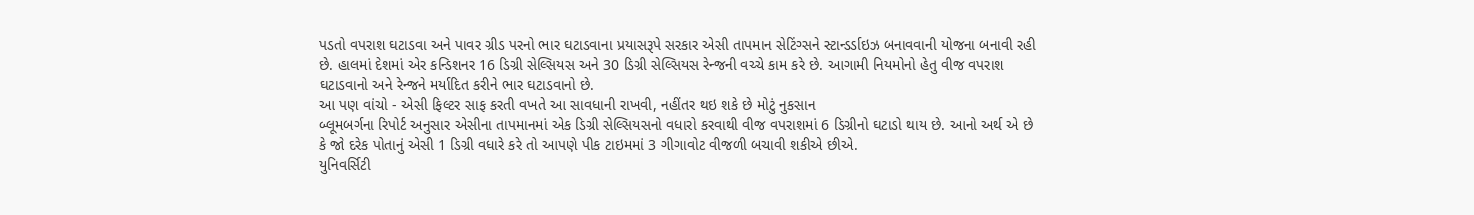પડતો વપરાશ ઘટાડવા અને પાવર ગ્રીડ પરનો ભાર ઘટાડવાના પ્રયાસરૂપે સરકાર એસી તાપમાન સેટિંગ્સને સ્ટાન્ડર્ડાઇઝ બનાવવાની યોજના બનાવી રહી છે. હાલમાં દેશમાં એર કન્ડિશનર 16 ડિગ્રી સેલ્સિયસ અને 30 ડિગ્રી સેલ્સિયસ રેન્જની વચ્ચે કામ કરે છે. આગામી નિયમોનો હેતુ વીજ વપરાશ ઘટાડવાનો અને રેન્જને મર્યાદિત કરીને ભાર ઘટાડવાનો છે.
આ પણ વાંચો - એસી ફિલ્ટર સાફ કરતી વખતે આ સાવધાની રાખવી, નહીંતર થઇ શકે છે મોટું નુકસાન
બ્લૂમબર્ગના રિપોર્ટ અનુસાર એસીના તાપમાનમાં એક ડિગ્રી સેલ્સિયસનો વધારો કરવાથી વીજ વપરાશમાં 6 ડિગ્રીનો ઘટાડો થાય છે. આનો અર્થ એ છે કે જો દરેક પોતાનું એસી 1 ડિગ્રી વધારે કરે તો આપણે પીક ટાઇમમાં 3 ગીગાવોટ વીજળી બચાવી શકીએ છીએ.
યુનિવર્સિટી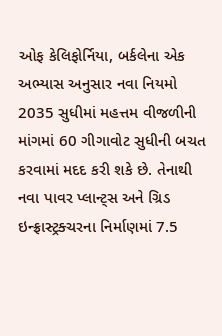ઓફ કેલિફોર્નિયા, બર્કલેના એક અભ્યાસ અનુસાર નવા નિયમો 2035 સુધીમાં મહત્તમ વીજળીની માંગમાં 60 ગીગાવોટ સુધીની બચત કરવામાં મદદ કરી શકે છે. તેનાથી નવા પાવર પ્લાન્ટ્સ અને ગ્રિડ ઇન્ફ્રાસ્ટ્રક્ચરના નિર્માણમાં 7.5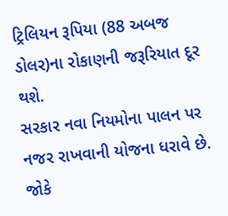ટ્રિલિયન રૂપિયા (88 અબજ ડોલર)ના રોકાણની જરૂરિયાત દૂર થશે.
સરકાર નવા નિયમોના પાલન પર નજર રાખવાની યોજના ધરાવે છે. જોકે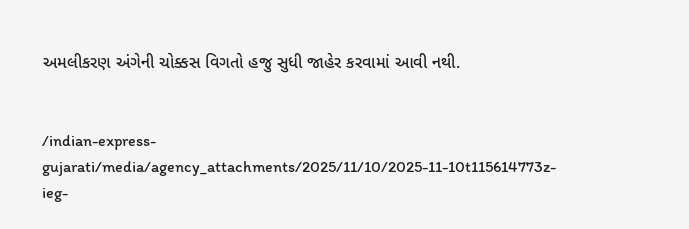અમલીકરણ અંગેની ચોક્કસ વિગતો હજુ સુધી જાહેર કરવામાં આવી નથી.


/indian-express-gujarati/media/agency_attachments/2025/11/10/2025-11-10t115614773z-ieg-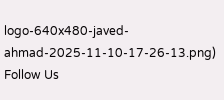logo-640x480-javed-ahmad-2025-11-10-17-26-13.png)
Follow Us